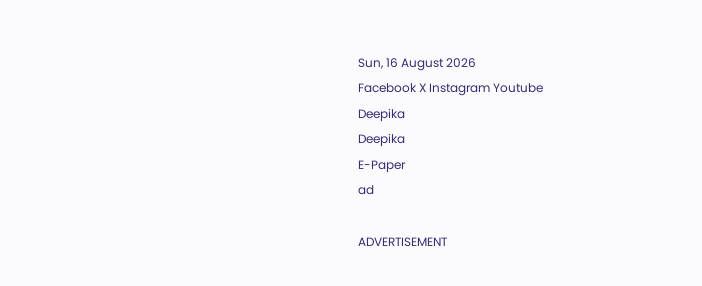Sun, 16 August 2026
Facebook X Instagram Youtube
Deepika
Deepika
E-Paper
ad

ADVERTISEMENT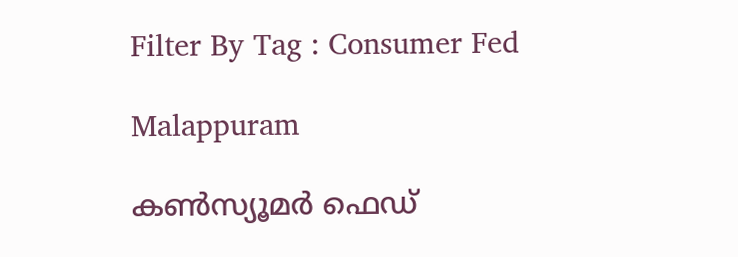Filter By Tag : Consumer Fed

Malappuram

കണ്‍സ്യൂമർ ഫെഡ്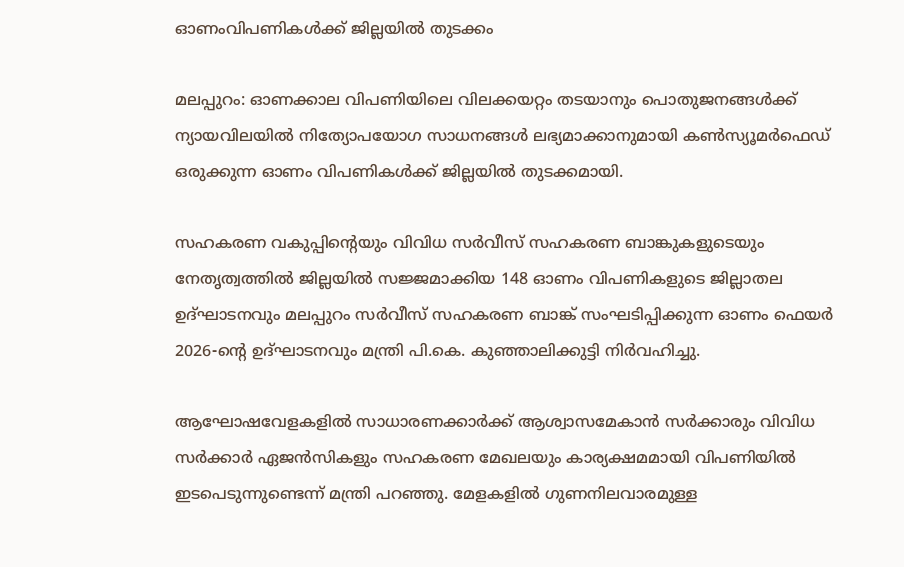ഓണംവിപണികൾക്ക് ജില്ലയിൽ തുടക്കം

മലപ്പുറം: ഓണക്കാല വിപണിയിലെ വിലക്കയറ്റം തടയാനും പൊതുജനങ്ങൾക്ക് ന്യായവിലയിൽ നിത്യോപയോഗ സാധനങ്ങൾ ലഭ്യമാക്കാനുമായി കണ്‍സ്യൂമർഫെഡ് ഒരുക്കുന്ന ഓണം വിപണികൾക്ക് ജില്ലയിൽ തുടക്കമായി.

സഹകരണ വകുപ്പിന്‍റെയും വിവിധ സർവീസ് സഹകരണ ബാങ്കുകളുടെയും നേതൃത്വത്തിൽ ജില്ലയിൽ സജ്ജമാക്കിയ 148 ഓണം വിപണികളുടെ ജില്ലാതല ഉദ്ഘാടനവും മലപ്പുറം സർവീസ് സഹകരണ ബാങ്ക് സംഘടിപ്പിക്കുന്ന ഓണം ഫെയർ 2026-ന്‍റെ ഉദ്ഘാടനവും മന്ത്രി പി.കെ. കുഞ്ഞാലിക്കുട്ടി നിർവഹിച്ചു.

ആഘോഷവേളകളിൽ സാധാരണക്കാർക്ക് ആശ്വാസമേകാൻ സർക്കാരും വിവിധ സർക്കാർ ഏജൻസികളും സഹകരണ മേഖലയും കാര്യക്ഷമമായി വിപണിയിൽ ഇടപെടുന്നുണ്ടെന്ന് മന്ത്രി പറഞ്ഞു. മേളകളിൽ ഗുണനിലവാരമുള്ള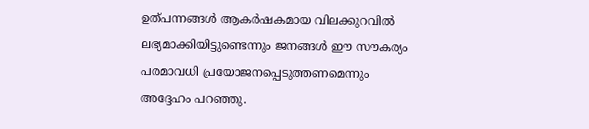ഉത്പന്നങ്ങൾ ആകർഷകമായ വിലക്കുറവിൽ ലഭ്യമാക്കിയിട്ടുണ്ടെന്നും ജനങ്ങൾ ഈ സൗകര്യം പരമാവധി പ്രയോജനപ്പെടുത്തണമെന്നും അദ്ദേഹം പറഞ്ഞു.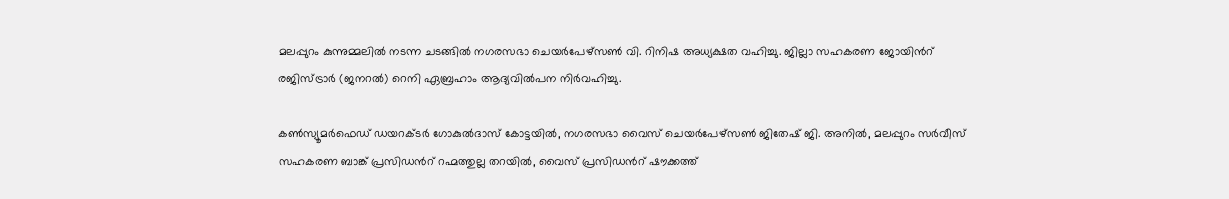മലപ്പുറം കുന്നുമ്മലിൽ നടന്ന ചടങ്ങിൽ നഗരസഭാ ചെയർപേഴ്സണ്‍ വി. റിനിഷ അധ്യക്ഷത വഹിച്ചു. ജില്ലാ സഹകരണ ജോയിന്‍റ് രജിസ്ട്രാർ (ജനറൽ) റെനി ഏബ്രഹാം ആദ്യവിൽപന നിർവഹിച്ചു.

കണ്‍സ്യൂമർഫെഡ് ഡയറക്‌ടർ ഗോകുൽദാസ് കോട്ടയിൽ, നഗരസഭാ വൈസ് ചെയർപേഴ്സണ്‍ ജിതേഷ് ജി. അനിൽ, മലപ്പുറം സർവീസ് സഹകരണ ബാങ്ക് പ്രസിഡന്‍റ് റഹ്മത്തുല്ല തറയിൽ, വൈസ് പ്രസിഡന്‍റ് ഷൗക്കത്ത്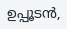ഉപ്പൂടൻ,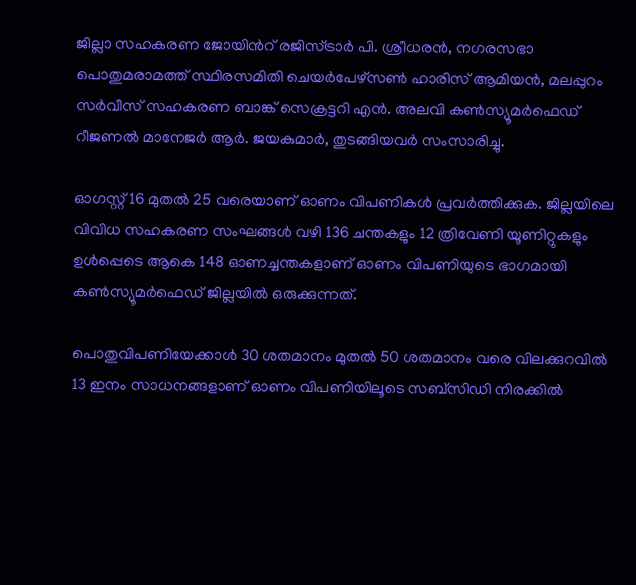ജില്ലാ സഹകരണ ജോയിന്‍റ് രജിസ്ട്രാർ പി. ശ്രീധരൻ, നഗരസഭാ പൊതുമരാമത്ത് സ്ഥിരസമിതി ചെയർപേഴ്സണ്‍ ഹാരിസ് ആമിയൻ, മലപ്പുറം സർവീസ് സഹകരണ ബാങ്ക് സെക്രട്ടറി എൻ. അലവി കണ്‍സ്യൂമർഫെഡ് റീജണൽ മാനേജർ ആർ. ജയകുമാർ, തുടങ്ങിയവർ സംസാരിച്ചു.

ഓഗസ്റ്റ് 16 മുതൽ 25 വരെയാണ് ഓണം വിപണികൾ പ്രവർത്തിക്കുക. ജില്ലയിലെ വിവിധ സഹകരണ സംഘങ്ങൾ വഴി 136 ചന്തകളും 12 ത്രിവേണി യൂണിറ്റുകളും ഉൾപ്പെടെ ആകെ 148 ഓണച്ചന്തകളാണ് ഓണം വിപണിയുടെ ഭാഗമായി കണ്‍സ്യൂമർഫെഡ് ജില്ലയിൽ ഒരുക്കുന്നത്.

പൊതുവിപണിയേക്കാൾ 30 ശതമാനം മുതൽ 50 ശതമാനം വരെ വിലക്കുറവിൽ 13 ഇനം സാധനങ്ങളാണ് ഓണം വിപണിയിലൂടെ സബ്സിഡി നിരക്കിൽ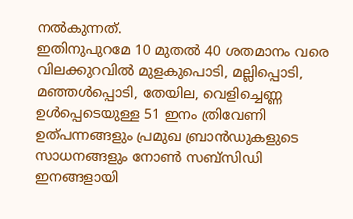നൽകുന്നത്.
ഇതിനുപുറമേ 10 മുതൽ 40 ശതമാനം വരെ വിലക്കുറവിൽ മുളകുപൊടി, മല്ലിപ്പൊടി, മഞ്ഞൾപ്പൊടി, തേയില, വെളിച്ചെണ്ണ ഉൾപ്പെടെയുള്ള 51 ഇനം ത്രിവേണി ഉത്പന്നങ്ങളും പ്രമുഖ ബ്രാൻഡുകളുടെ സാധനങ്ങളും നോണ്‍ സബ്സിഡി ഇനങ്ങളായി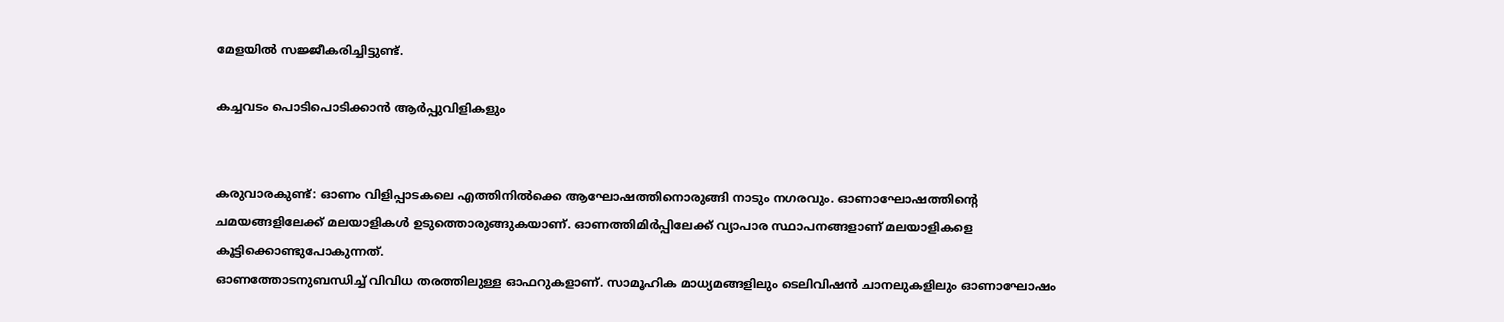മേളയിൽ സജ്ജീകരിച്ചിട്ടുണ്ട്.

കച്ചവടം പൊടിപൊടിക്കാന്‍ ആര്‍പ്പുവിളികളും


കരുവാരകുണ്ട്: ഓണം വിളിപ്പാടകലെ എത്തിനില്‍ക്കെ ആഘോഷത്തിനൊരുങ്ങി നാടും നഗരവും. ഓണാഘോഷത്തിന്‍റെ ചമയങ്ങളിലേക്ക് മലയാളികള്‍ ഉടുത്തൊരുങ്ങുകയാണ്. ഓണത്തിമിര്‍പ്പിലേക്ക് വ്യാപാര സ്ഥാപനങ്ങളാണ് മലയാളികളെ കൂട്ടിക്കൊണ്ടുപോകുന്നത്.
ഓണത്തോടനുബന്ധിച്ച് വിവിധ തരത്തിലുള്ള ഓഫറുകളാണ്. സാമൂഹിക മാധ്യമങ്ങളിലും ടെലിവിഷന്‍ ചാനലുകളിലും ഓണാഘോഷം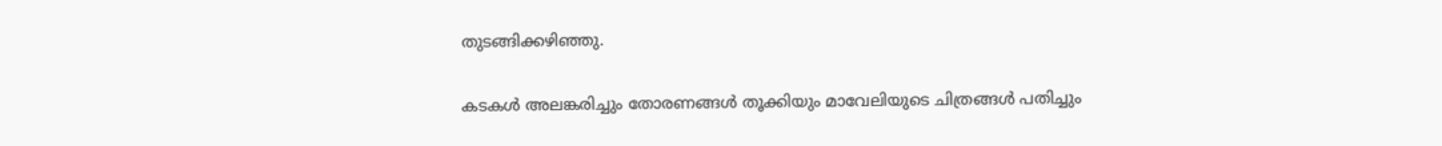തുടങ്ങിക്കഴിഞ്ഞു.

കടകള്‍ അലങ്കരിച്ചും തോരണങ്ങള്‍ തൂക്കിയും മാവേലിയുടെ ചിത്രങ്ങള്‍ പതിച്ചും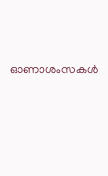ഓണാശംസകള്‍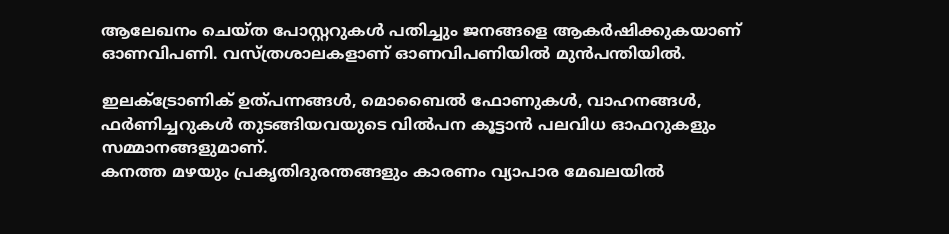ആലേഖനം ചെയ്ത പോസ്റ്ററുകള്‍ പതിച്ചും ജനങ്ങളെ ആകര്‍ഷിക്കുകയാണ് ഓണവിപണി. വസ്ത്രശാലകളാണ് ഓണവിപണിയില്‍ മുന്‍പന്തിയില്‍.

ഇലക്‌ട്രോണിക് ഉത്പന്നങ്ങള്‍, മൊബൈല്‍ ഫോണുകള്‍, വാഹനങ്ങള്‍, ഫര്‍ണിച്ചറുകള്‍ തുടങ്ങിയവയുടെ വില്‍പന കൂട്ടാന്‍ പലവിധ ഓഫറുകളും സമ്മാനങ്ങളുമാണ്.
കനത്ത മഴയും പ്രകൃതിദുരന്തങ്ങളും കാരണം വ്യാപാര മേഖലയില്‍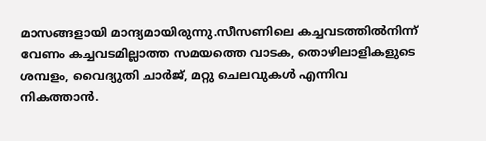മാസങ്ങളായി മാന്ദ്യമായിരുന്നു.സീസണിലെ കച്ചവടത്തില്‍നിന്ന് വേണം കച്ചവടമില്ലാത്ത സമയത്തെ വാടക, തൊഴിലാളികളുടെ ശമ്പളം, വൈദ്യുതി ചാര്‍ജ്, മറ്റു ചെലവുകള്‍ എന്നിവ നികത്താന്‍.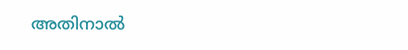അതിനാല്‍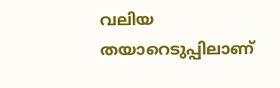വലിയ തയാറെടുപ്പിലാണ്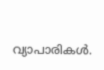വ്യാപാരികള്‍.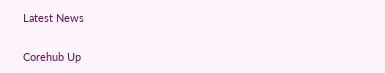Latest News

Corehub Up